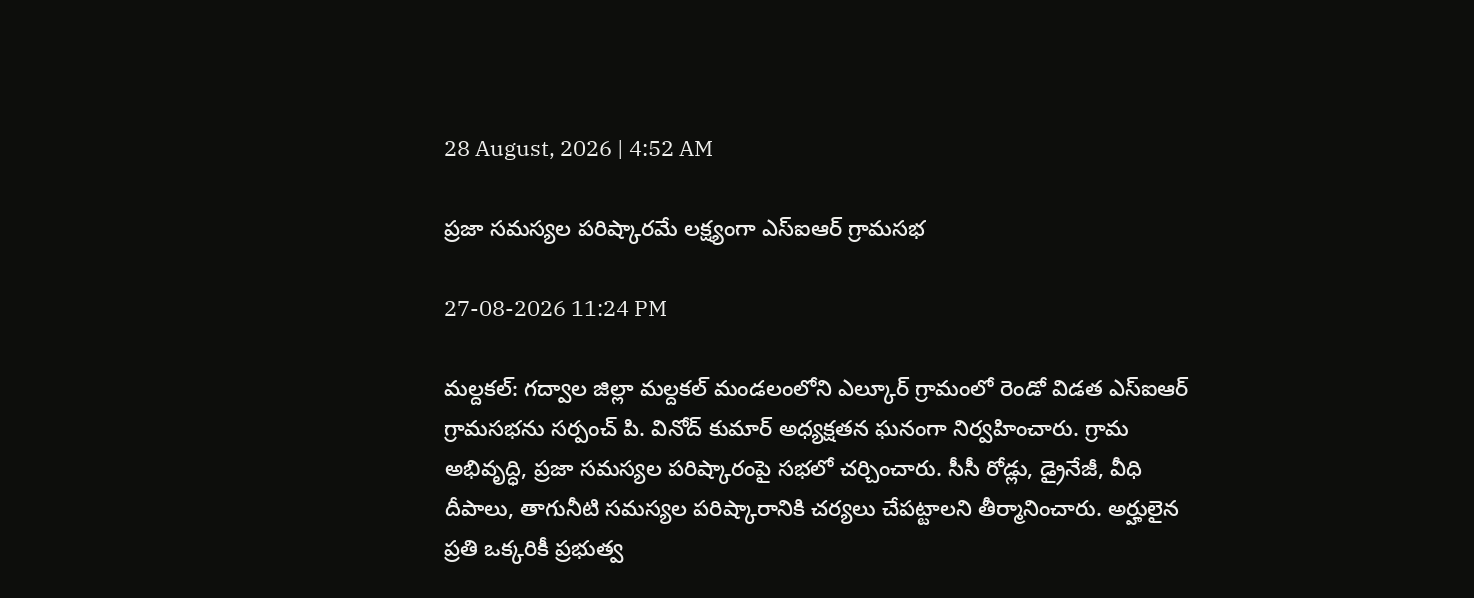28 August, 2026 | 4:52 AM

ప్రజా సమస్యల పరిష్కారమే లక్ష్యంగా ఎస్ఐఆర్ గ్రామసభ

27-08-2026 11:24 PM

మల్దకల్: గద్వాల జిల్లా మల్దకల్ మండలంలోని ఎల్కూర్ గ్రామంలో రెండో విడత ఎస్ఐఆర్ గ్రామసభను సర్పంచ్ పి. వినోద్ కుమార్ అధ్యక్షతన ఘనంగా నిర్వహించారు. గ్రామ అభివృద్ధి, ప్రజా సమస్యల పరిష్కారంపై సభలో చర్చించారు. సీసీ రోడ్లు, డ్రైనేజీ, వీధి దీపాలు, తాగునీటి సమస్యల పరిష్కారానికి చర్యలు చేపట్టాలని తీర్మానించారు. అర్హులైన ప్రతి ఒక్కరికీ ప్రభుత్వ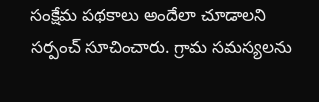సంక్షేమ పథకాలు అందేలా చూడాలని సర్పంచ్ సూచించారు. గ్రామ సమస్యలను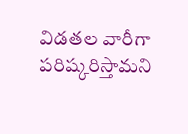విడతల వారీగా పరిష్కరిస్తామని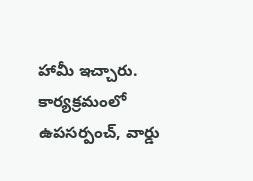హామీ ఇచ్చారు. కార్యక్రమంలో ఉపసర్పంచ్, వార్డు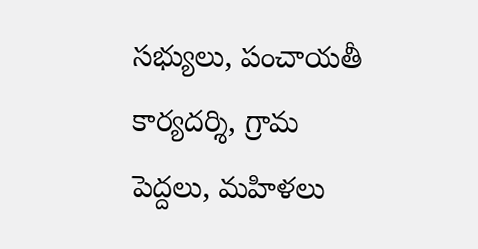సభ్యులు, పంచాయతీ కార్యదర్శి, గ్రామ పెద్దలు, మహిళలు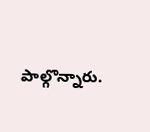పాల్గొన్నారు.